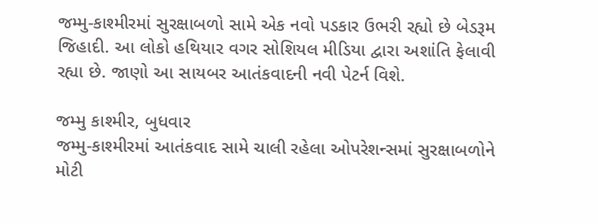જમ્મુ-કાશ્મીરમાં સુરક્ષાબળો સામે એક નવો પડકાર ઉભરી રહ્યો છે બેડરૂમ જિહાદી. આ લોકો હથિયાર વગર સોશિયલ મીડિયા દ્વારા અશાંતિ ફેલાવી રહ્યા છે. જાણો આ સાયબર આતંકવાદની નવી પેટર્ન વિશે.

જમ્મુ કાશ્મીર, બુધવાર
જમ્મુ-કાશ્મીરમાં આતંકવાદ સામે ચાલી રહેલા ઓપરેશન્સમાં સુરક્ષાબળોને મોટી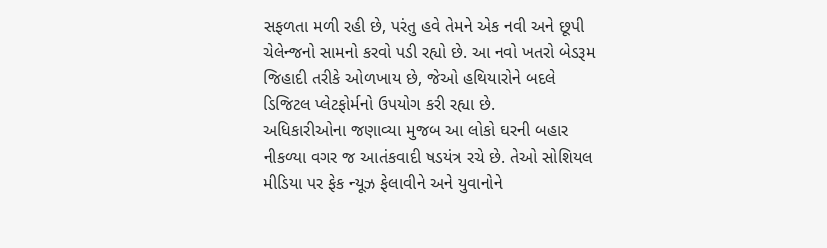સફળતા મળી રહી છે, પરંતુ હવે તેમને એક નવી અને છૂપી ચેલેન્જનો સામનો કરવો પડી રહ્યો છે. આ નવો ખતરો બેડરૂમ જિહાદી તરીકે ઓળખાય છે, જેઓ હથિયારોને બદલે ડિજિટલ પ્લેટફોર્મનો ઉપયોગ કરી રહ્યા છે.
અધિકારીઓના જણાવ્યા મુજબ આ લોકો ઘરની બહાર નીકળ્યા વગર જ આતંકવાદી ષડયંત્ર રચે છે. તેઓ સોશિયલ મીડિયા પર ફેક ન્યૂઝ ફેલાવીને અને યુવાનોને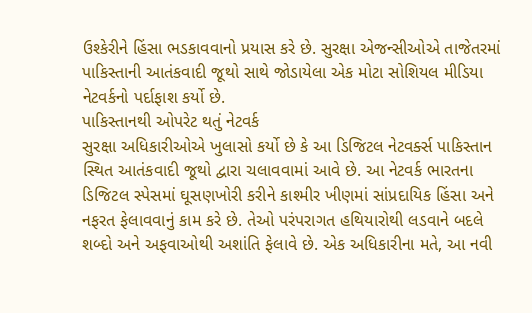ઉશ્કેરીને હિંસા ભડકાવવાનો પ્રયાસ કરે છે. સુરક્ષા એજન્સીઓએ તાજેતરમાં પાકિસ્તાની આતંકવાદી જૂથો સાથે જોડાયેલા એક મોટા સોશિયલ મીડિયા નેટવર્કનો પર્દાફાશ કર્યો છે.
પાકિસ્તાનથી ઓપરેટ થતું નેટવર્ક
સુરક્ષા અધિકારીઓએ ખુલાસો કર્યો છે કે આ ડિજિટલ નેટવર્ક્સ પાકિસ્તાન સ્થિત આતંકવાદી જૂથો દ્વારા ચલાવવામાં આવે છે. આ નેટવર્ક ભારતના ડિજિટલ સ્પેસમાં ઘૂસણખોરી કરીને કાશ્મીર ખીણમાં સાંપ્રદાયિક હિંસા અને નફરત ફેલાવવાનું કામ કરે છે. તેઓ પરંપરાગત હથિયારોથી લડવાને બદલે શબ્દો અને અફવાઓથી અશાંતિ ફેલાવે છે. એક અધિકારીના મતે, આ નવી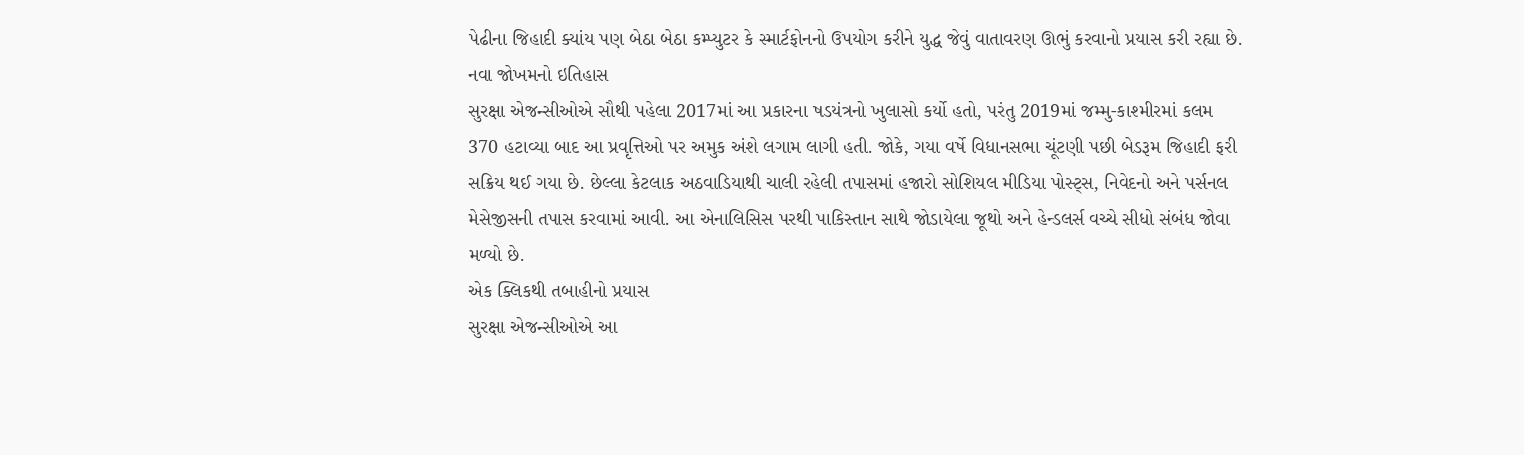પેઢીના જિહાદી ક્યાંય પણ બેઠા બેઠા કમ્પ્યુટર કે સ્માર્ટફોનનો ઉપયોગ કરીને યુદ્ધ જેવું વાતાવરણ ઊભું કરવાનો પ્રયાસ કરી રહ્યા છે.
નવા જોખમનો ઇતિહાસ
સુરક્ષા એજન્સીઓએ સૌથી પહેલા 2017માં આ પ્રકારના ષડયંત્રનો ખુલાસો કર્યો હતો, પરંતુ 2019માં જમ્મુ-કાશ્મીરમાં કલમ 370 હટાવ્યા બાદ આ પ્રવૃત્તિઓ પર અમુક અંશે લગામ લાગી હતી. જોકે, ગયા વર્ષે વિધાનસભા ચૂંટણી પછી બેડરૂમ જિહાદી ફરી સક્રિય થઈ ગયા છે. છેલ્લા કેટલાક અઠવાડિયાથી ચાલી રહેલી તપાસમાં હજારો સોશિયલ મીડિયા પોસ્ટ્સ, નિવેદનો અને પર્સનલ મેસેજીસની તપાસ કરવામાં આવી. આ એનાલિસિસ પરથી પાકિસ્તાન સાથે જોડાયેલા જૂથો અને હેન્ડલર્સ વચ્ચે સીધો સંબંધ જોવા મળ્યો છે.
એક ક્લિકથી તબાહીનો પ્રયાસ
સુરક્ષા એજન્સીઓએ આ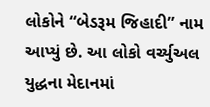લોકોને “બેડરૂમ જિહાદી” નામ આપ્યું છે. આ લોકો વર્ચ્યુઅલ યુદ્ધના મેદાનમાં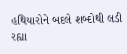હથિયારોને બદલે શબ્દોથી લડી રહ્યા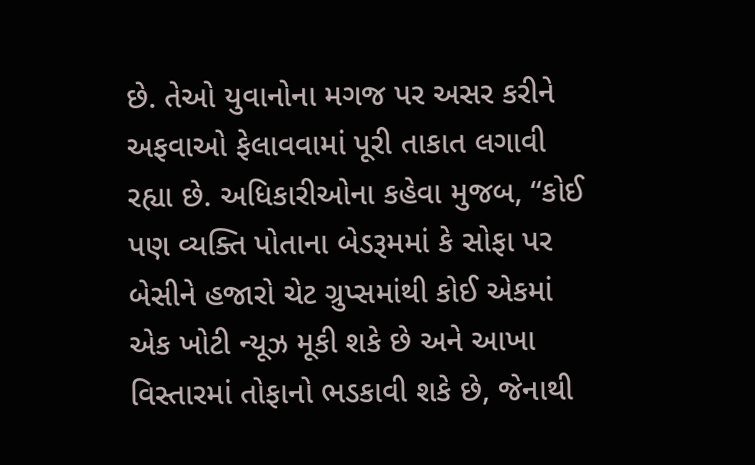છે. તેઓ યુવાનોના મગજ પર અસર કરીને અફવાઓ ફેલાવવામાં પૂરી તાકાત લગાવી રહ્યા છે. અધિકારીઓના કહેવા મુજબ, “કોઈ પણ વ્યક્તિ પોતાના બેડરૂમમાં કે સોફા પર બેસીને હજારો ચેટ ગ્રુપ્સમાંથી કોઈ એકમાં એક ખોટી ન્યૂઝ મૂકી શકે છે અને આખા વિસ્તારમાં તોફાનો ભડકાવી શકે છે, જેનાથી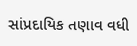સાંપ્રદાયિક તણાવ વધી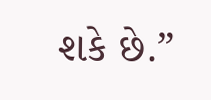શકે છે.”